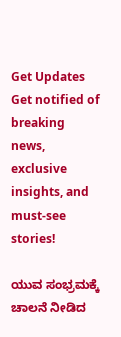Get Updates
Get notified of breaking news, exclusive insights, and must-see stories!

ಯುವ ಸಂಭ್ರಮಕ್ಕೆ ಚಾಲನೆ ನೀಡಿದ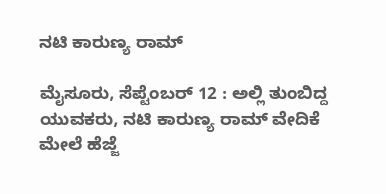ನಟಿ ಕಾರುಣ್ಯ ರಾಮ್

ಮೈಸೂರು, ಸೆಪ್ಟೆಂಬರ್ 12 : ಅಲ್ಲಿ ತುಂಬಿದ್ದ ಯುವಕರು, ನಟಿ ಕಾರುಣ್ಯ ರಾಮ್ ವೇದಿಕೆ ಮೇಲೆ ಹೆಜ್ಜೆ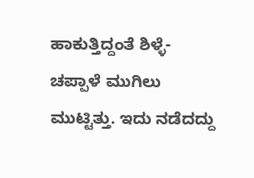ಹಾಕುತ್ತಿದ್ದಂತೆ ಶಿಳ್ಳೆ- ಚಪ್ಪಾಳೆ ಮುಗಿಲು ಮುಟ್ಟಿತ್ತು. ಇದು ನಡೆದದ್ದು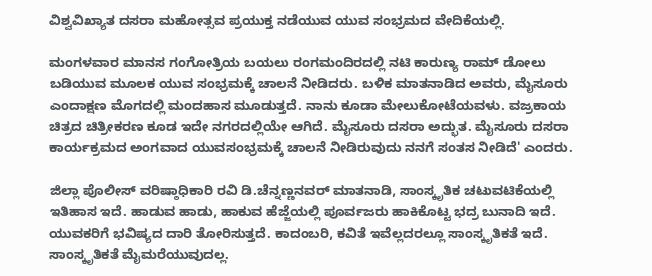ವಿಶ್ವವಿಖ್ಯಾತ ದಸರಾ ಮಹೋತ್ಸವ ಪ್ರಯುಕ್ತ ನಡೆಯುವ ಯುವ ಸಂಭ್ರಮದ ವೇದಿಕೆಯಲ್ಲಿ.

ಮಂಗಳವಾರ ಮಾನಸ ಗಂಗೋತ್ರಿಯ ಬಯಲು ರಂಗಮಂದಿರದಲ್ಲಿ ನಟಿ ಕಾರುಣ್ಯ ರಾಮ್ ಡೋಲು ಬಡಿಯುವ ಮೂಲಕ ಯುವ ಸಂಭ್ರಮಕ್ಕೆ ಚಾಲನೆ ನೀಡಿದರು. ಬಳಿಕ ಮಾತನಾಡಿದ ಅವರು, ಮೈಸೂರು ಎಂದಾಕ್ಷಣ ಮೊಗದಲ್ಲಿ ಮಂದಹಾಸ ಮೂಡುತ್ತದೆ. ನಾನು ಕೂಡಾ ಮೇಲುಕೋಟೆಯವಳು. ವಜ್ರಕಾಯ ಚಿತ್ರದ ಚಿತ್ರೀಕರಣ ಕೂಡ ಇದೇ ನಗರದಲ್ಲಿಯೇ ಆಗಿದೆ. ಮೈಸೂರು ದಸರಾ ಅದ್ಭುತ. ಮೈಸೂರು ದಸರಾ ಕಾರ್ಯಕ್ರಮದ ಅಂಗವಾದ ಯುವಸಂಭ್ರಮಕ್ಕೆ ಚಾಲನೆ ನೀಡಿರುವುದು ನನಗೆ ಸಂತಸ ನೀಡಿದೆ' ಎಂದರು.

ಜಿಲ್ಲಾ ಪೊಲೀಸ್ ವರಿಷ್ಠಾಧಿಕಾರಿ ರವಿ ಡಿ.ಚೆನ್ನಣ್ಣನವರ್ ಮಾತನಾಡಿ, ಸಾಂಸ್ಕೃತಿಕ ಚಟುವಟಿಕೆಯಲ್ಲಿ ಇತಿಹಾಸ ಇದೆ. ಹಾಡುವ ಹಾಡು, ಹಾಕುವ ಹೆಜ್ಜೆಯಲ್ಲಿ ಪೂರ್ವಜರು ಹಾಕಿಕೊಟ್ಟ ಭದ್ರ ಬುನಾದಿ ಇದೆ. ಯುವಕರಿಗೆ ಭವಿಷ್ಯದ ದಾರಿ ತೋರಿಸುತ್ತದೆ. ಕಾದಂಬರಿ, ಕವಿತೆ ಇವೆಲ್ಲದರಲ್ಲೂ ಸಾಂಸ್ಕೃತಿಕತೆ ಇದೆ. ಸಾಂಸ್ಕೃತಿಕತೆ ಮೈಮರೆಯುವುದಲ್ಲ.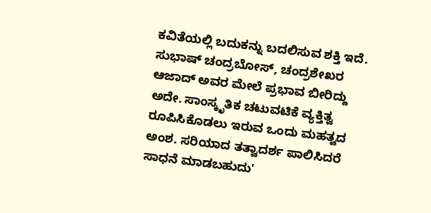ಕವಿತೆಯಲ್ಲಿ ಬದುಕನ್ನು ಬದಲಿಸುವ ಶಕ್ತಿ ಇದೆ. ಸುಭಾಷ್ ಚಂದ್ರಬೋಸ್, ಚಂದ್ರಶೇಖರ ಆಜಾದ್ ಅವರ ಮೇಲೆ ಪ್ರಭಾವ ಬೀರಿದ್ದು ಅದೇ. ಸಾಂಸ್ಕೃತಿಕ ಚಟುವಟಿಕೆ ವ್ಯಕ್ತಿತ್ವ ರೂಪಿಸಿಕೊಡಲು ಇರುವ ಒಂದು ಮಹತ್ವದ ಅಂಶ. ಸರಿಯಾದ ತತ್ವಾದರ್ಶ ಪಾಲಿಸಿದರೆ ಸಾಧನೆ ಮಾಡಬಹುದು'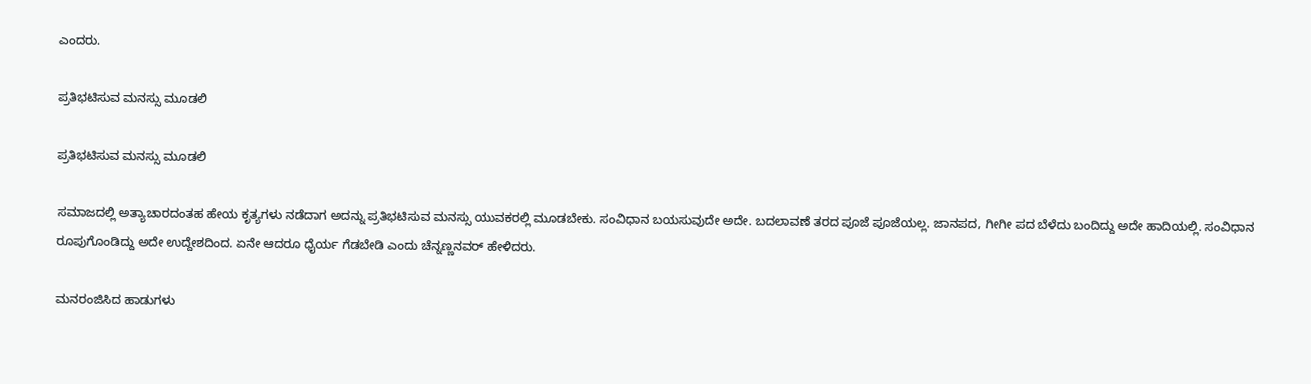ಎಂದರು.

ಪ್ರತಿಭಟಿಸುವ ಮನಸ್ಸು ಮೂಡಲಿ

ಪ್ರತಿಭಟಿಸುವ ಮನಸ್ಸು ಮೂಡಲಿ

ಸಮಾಜದಲ್ಲಿ ಅತ್ಯಾಚಾರದಂತಹ ಹೇಯ ಕೃತ್ಯಗಳು ನಡೆದಾಗ ಅದನ್ನು ಪ್ರತಿಭಟಿಸುವ ಮನಸ್ಸು ಯುವಕರಲ್ಲಿ ಮೂಡಬೇಕು. ಸಂವಿಧಾನ ಬಯಸುವುದೇ ಅದೇ. ಬದಲಾವಣೆ ತರದ ಪೂಜೆ ಪೂಜೆಯಲ್ಲ. ಜಾನಪದ, ಗೀಗೀ ಪದ ಬೆಳೆದು ಬಂದಿದ್ದು ಅದೇ ಹಾದಿಯಲ್ಲಿ. ಸಂವಿಧಾನ ರೂಪುಗೊಂಡಿದ್ದು ಅದೇ ಉದ್ದೇಶದಿಂದ. ಏನೇ ಆದರೂ ಧೈರ್ಯ ಗೆಡಬೇಡಿ ಎಂದು ಚೆನ್ನಣ್ಣನವರ್ ಹೇಳಿದರು.

ಮನರಂಜಿಸಿದ ಹಾಡುಗಳು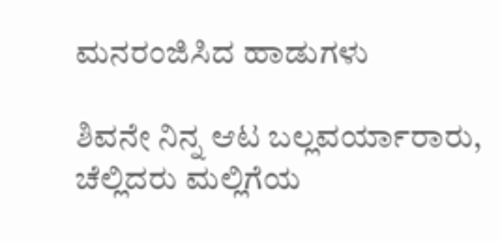ಮನರಂಜಿಸಿದ ಹಾಡುಗಳು

ಶಿವನೇ ನಿನ್ನ ಆಟ ಬಲ್ಲವರ್ಯಾರಾರು, ಚೆಲ್ಲಿದರು ಮಲ್ಲಿಗೆಯ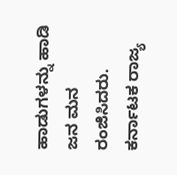ಹಾಡುಗಳನ್ನು ಹಾಡಿ ಜನ ಮನ ರಂಜಿಸಿದರು. ಕರ್ನಾಟಕ ರಾಜ್ಯ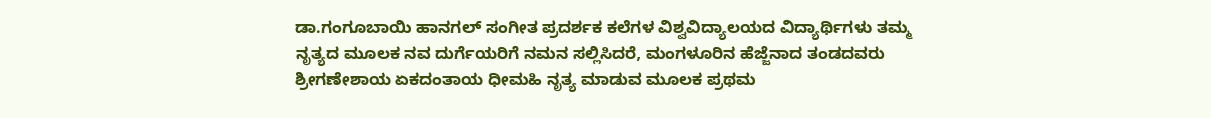ಡಾ.ಗಂಗೂಬಾಯಿ ಹಾನಗಲ್ ಸಂಗೀತ ಪ್ರದರ್ಶಕ ಕಲೆಗಳ ವಿಶ್ವವಿದ್ಯಾಲಯದ ವಿದ್ಯಾರ್ಥಿಗಳು ತಮ್ಮ ನೃತ್ಯದ ಮೂಲಕ ನವ ದುರ್ಗೆಯರಿಗೆ ನಮನ ಸಲ್ಲಿಸಿದರೆ, ಮಂಗಳೂರಿನ ಹೆಜ್ಜೆನಾದ ತಂಡದವರು ಶ್ರೀಗಣೇಶಾಯ ಏಕದಂತಾಯ ಧೀಮಹಿ ನೃತ್ಯ ಮಾಡುವ ಮೂಲಕ ಪ್ರಥಮ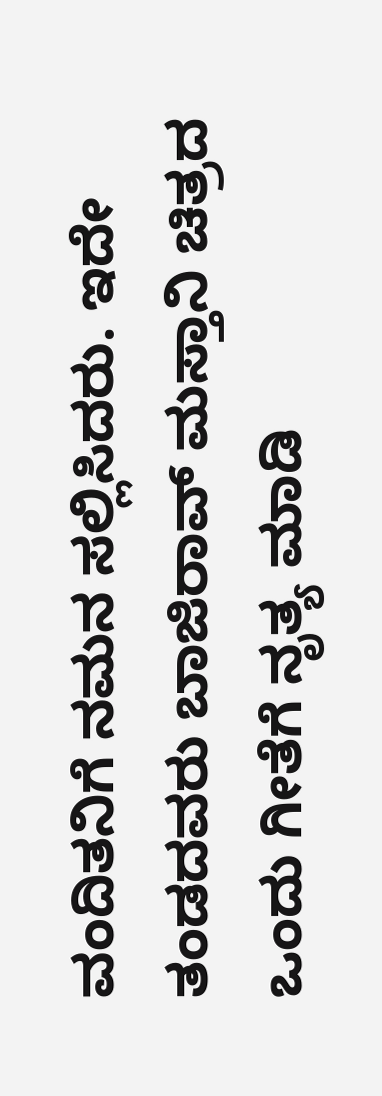ವಂದಿತನಿಗೆ ನಮನ ಸಲ್ಲಿಸಿದರು. ಇದೇ ತಂಡದವರು ಬಾಜಿರಾವ್ ಮಸ್ತಾನಿ ಚಿತ್ರದ ಒಂದು ಗೀತೆಗೆ ನೃತ್ಯ ಮಾಡಿ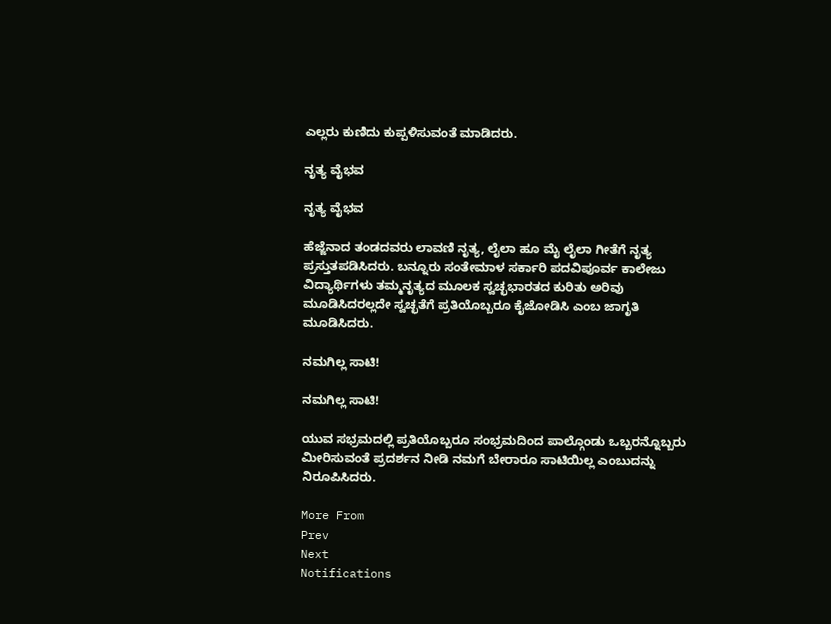ಎಲ್ಲರು ಕುಣಿದು ಕುಪ್ಪಳಿಸುವಂತೆ ಮಾಡಿದರು.

ನೃತ್ಯ ವೈಭವ

ನೃತ್ಯ ವೈಭವ

ಹೆಜ್ಜೆನಾದ ತಂಡದವರು ಲಾವಣಿ ನೃತ್ಯ, ಲೈಲಾ ಹೂ ಮೈ ಲೈಲಾ ಗೀತೆಗೆ ನೃತ್ಯ ಪ್ರಸ್ತುತಪಡಿಸಿದರು. ಬನ್ನೂರು ಸಂತೇಮಾಳ ಸರ್ಕಾರಿ ಪದವಿಪೂರ್ವ ಕಾಲೇಜು ವಿದ್ಯಾರ್ಥಿಗಳು ತಮ್ಮನೃತ್ಯದ ಮೂಲಕ ಸ್ವಚ್ಛಭಾರತದ ಕುರಿತು ಅರಿವು ಮೂಡಿಸಿದರಲ್ಲದೇ ಸ್ವಚ್ಛತೆಗೆ ಪ್ರತಿಯೊಬ್ಬರೂ ಕೈಜೋಡಿಸಿ ಎಂಬ ಜಾಗೃತಿ ಮೂಡಿಸಿದರು.

ನಮಗಿಲ್ಲ ಸಾಟಿ!

ನಮಗಿಲ್ಲ ಸಾಟಿ!

ಯುವ ಸಭ್ರಮದಲ್ಲಿ ಪ್ರತಿಯೊಬ್ಬರೂ ಸಂಭ್ರಮದಿಂದ ಪಾಲ್ಗೊಂಡು ಒಬ್ಬರನ್ನೊಬ್ಬರು ಮೀರಿಸುವಂತೆ ಪ್ರದರ್ಶನ ನೀಡಿ ನಮಗೆ ಬೇರಾರೂ ಸಾಟಿಯಿಲ್ಲ ಎಂಬುದನ್ನು ನಿರೂಪಿಸಿದರು.

More From
Prev
Next
Notifications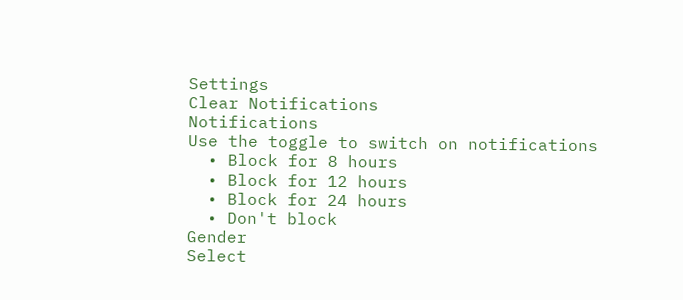Settings
Clear Notifications
Notifications
Use the toggle to switch on notifications
  • Block for 8 hours
  • Block for 12 hours
  • Block for 24 hours
  • Don't block
Gender
Select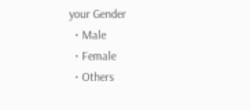your Gender
  • Male
  • Female
  • Others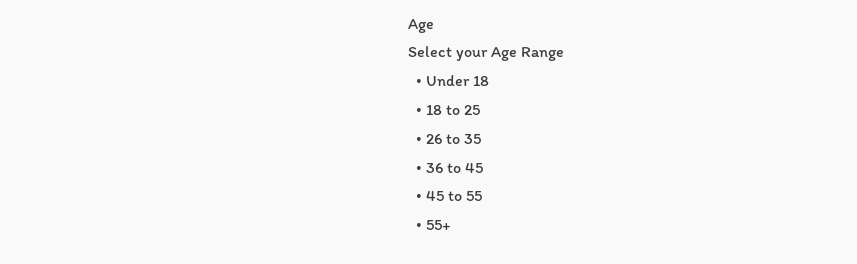Age
Select your Age Range
  • Under 18
  • 18 to 25
  • 26 to 35
  • 36 to 45
  • 45 to 55
  • 55+